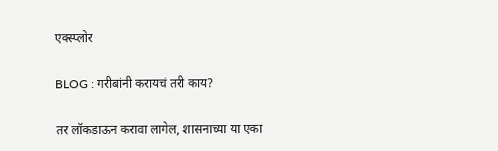एक्स्प्लोर

BLOG : गरीबांनी करायचं तरी काय?

तर लॉकडाऊन करावा लागेल, शासनाच्या या एका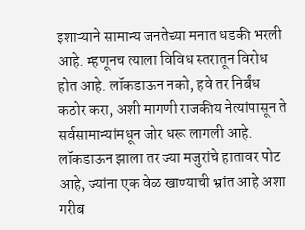इशाऱ्याने सामान्य जनतेच्या मनात धडकी भरली आहे. म्हणूनच त्याला विविध स्तरातून विरोध होत आहे. लॉकडाऊन नको, हवे तर निर्बंध कठोर करा, अशी मागणी राजकीय नेत्यांपासून ते सर्वसामान्यांमधून जोर धरू लागली आहे. लॉकडाऊन झाला तर ज्या मजुरांचे हातावर पोट आहे, ज्यांना एक वेळ खाण्याची भ्रांत आहे अशा गरीब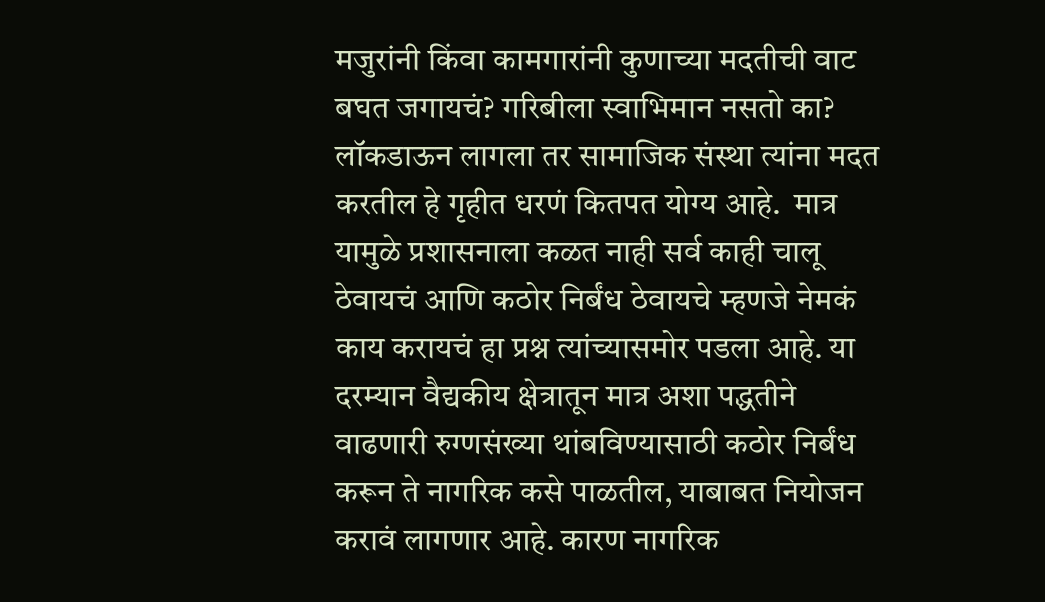मजुरांनी किंवा कामगारांनी कुणाच्या मदतीची वाट बघत जगायचं? गरिबीला स्वाभिमान नसतो का? लॉकडाऊन लागला तर सामाजिक संस्था त्यांना मदत करतील हे गृहीत धरणं कितपत योग्य आहे.  मात्र यामुळे प्रशासनाला कळत नाही सर्व काही चालू ठेवायचं आणि कठोर निर्बंध ठेवायचे म्हणजे नेमकं काय करायचं हा प्रश्न त्यांच्यासमोर पडला आहे. या दरम्यान वैद्यकीय क्षेत्रातून मात्र अशा पद्धतीने  वाढणारी रुग्णसंख्या थांबविण्यासाठी कठोर निर्बंध करून ते नागरिक कसे पाळतील, याबाबत नियोजन करावं लागणार आहे. कारण नागरिक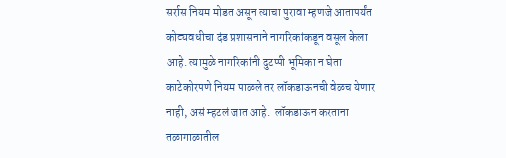सर्रास नियम मोडत असून त्याचा पुरावा म्हणजे आतापर्यंत कोट्यवधीचा दंड प्रशासनाने नागरिकांकडून वसूल केला आहे. त्यामुळे नागरिकांनी दुटप्पी भूमिका न घेता काटेकोरपणे नियम पाळले तर लॉकडाऊनची वेळच येणार नाही, असं म्हटलं जात आहे.  लॉकडाऊन करताना तळागाळातील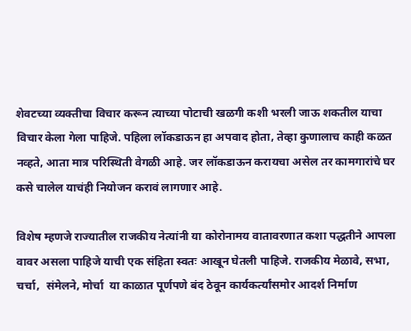शेवटच्या व्यक्तीचा विचार करून त्याच्या पोटाची खळगी कशी भरली जाऊ शकतील याचा विचार केला गेला पाहिजे. पहिला लॉकडाऊन हा अपवाद होता, तेव्हा कुणालाच काही कळत नव्हते, आता मात्र परिस्थिती वेगळी आहे. जर लॉकडाऊन करायचा असेल तर कामगारांचे घर कसे चालेल याचंही नियोजन करावं लागणार आहे.

विशेष म्हणजे राज्यातील राजकीय नेत्यांनी या कोरोनामय वातावरणात कशा पद्धतीने आपला वावर असला पाहिजे याची एक संहिता स्वतः आखून घेतली पाहिजे. राजकीय मेळावे, सभा, चर्चा,  संमेलने, मोर्चा  या काळात पूर्णपणे बंद ठेवून कार्यकर्त्यांसमोर आदर्श निर्माण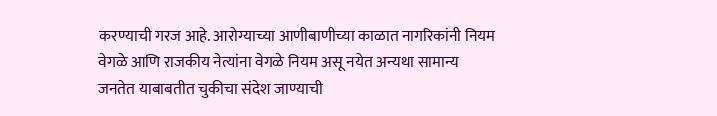करण्याची गरज आहे. आरोग्याच्या आणीबाणीच्या काळात नागरिकांनी नियम वेगळे आणि राजकीय नेत्यांना वेगळे नियम असू नयेत अन्यथा सामान्य जनतेत याबाबतीत चुकीचा संदेश जाण्याची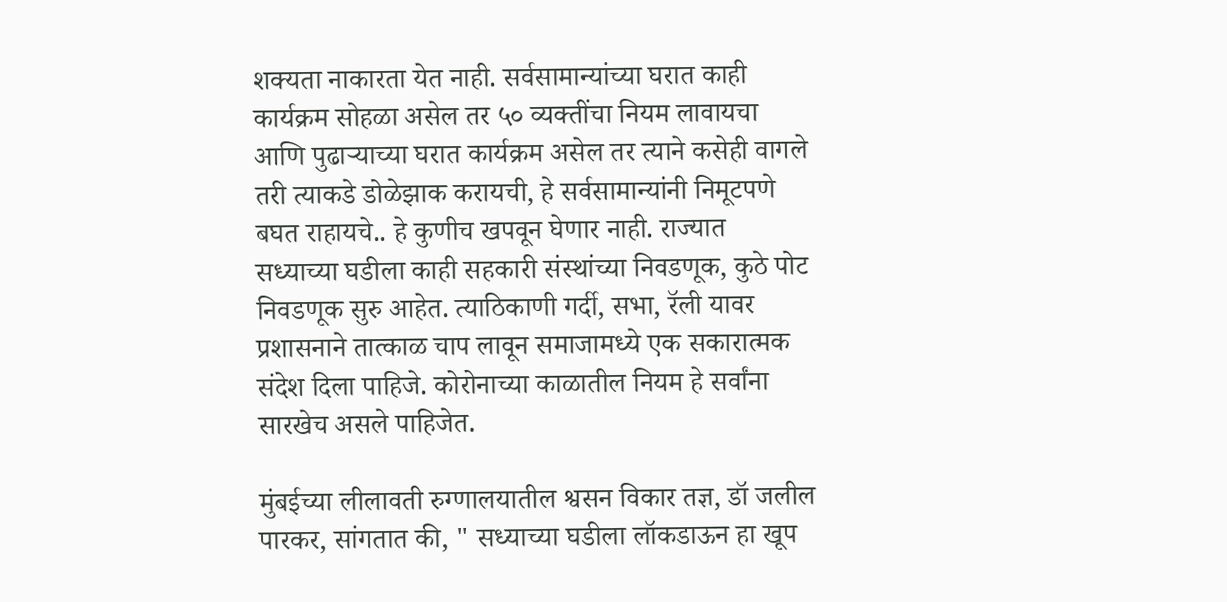शक्यता नाकारता येत नाही. सर्वसामान्यांच्या घरात काही कार्यक्रम सोहळा असेल तर ५० व्यक्तींचा नियम लावायचा आणि पुढाऱ्याच्या घरात कार्यक्रम असेल तर त्याने कसेही वागले तरी त्याकडे डोळेझाक करायची, हे सर्वसामान्यांनी निमूटपणे बघत राहायचे.. हे कुणीच खपवून घेणार नाही. राज्यात सध्याच्या घडीला काही सहकारी संस्थांच्या निवडणूक, कुठे पोट निवडणूक सुरु आहेत. त्याठिकाणी गर्दी, सभा, रॅली यावर प्रशासनाने तात्काळ चाप लावून समाजामध्ये एक सकारात्मक संदेश दिला पाहिजे. कोरोनाच्या काळातील नियम हे सर्वांना सारखेच असले पाहिजेत.

मुंबईच्या लीलावती रुग्णालयातील श्वसन विकार तज्ञ, डॉ जलील पारकर, सांगतात की, " सध्याच्या घडीला लॉकडाऊन हा खूप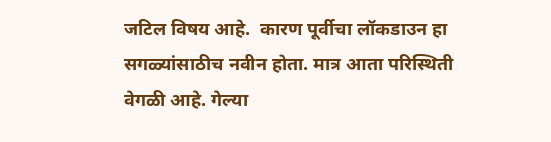जटिल विषय आहे.  कारण पूर्वीचा लॉकडाउन हा सगळ्यांसाठीच नवीन होता. मात्र आता परिस्थिती वेगळी आहे. गेल्या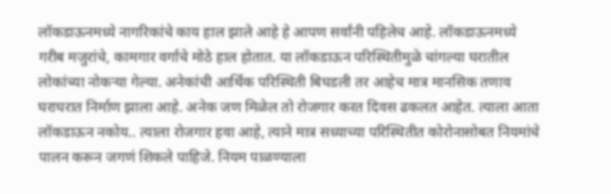लॉकडाऊनमध्ये नागरिकांचे काय हाल झाले आहे हे आपण सर्वांनी पहिलेच आहे. लॉकडाऊनमध्ये गरीब मजुरांचे, कामगार वर्गाचे मोठे हाल होतात. या लॉकडाऊन परिस्थितीमुळे चांगल्या घरातील लोकांच्या नोकऱ्या गेल्या. अनेकांची आर्थिक परिस्थिती बिघडली तर आहेच मात्र मानसिक तणाव घराघरात निर्माण झाला आहे. अनेक जण मिळेल तो रोजगार करत दिवस ढकलत आहेत. त्याला आता लॉकडाऊन नकोय.. त्याला रोजगार हवा आहे, त्याने मात्र सध्याच्या परिस्थितीत कोरोनासोबत नियमांचे पालन करून जगणं शिकले पाहिजे. नियम पाळण्याला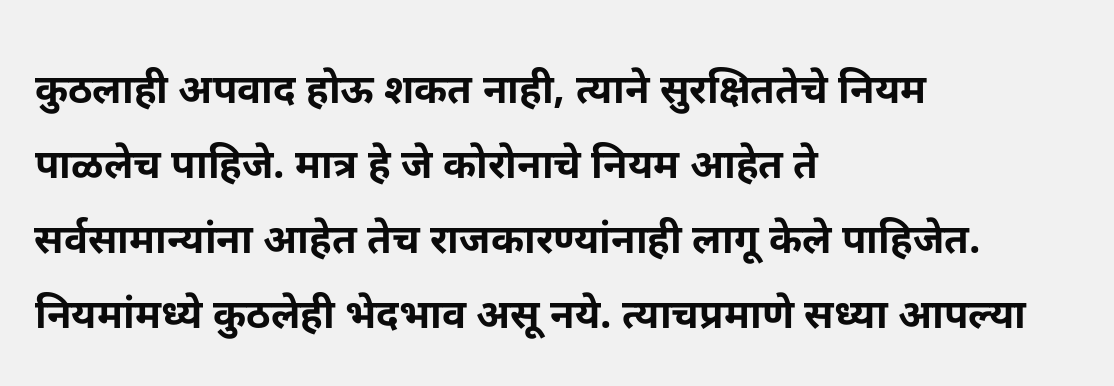कुठलाही अपवाद होऊ शकत नाही, त्याने सुरक्षिततेचे नियम पाळलेच पाहिजे. मात्र हे जे कोरोनाचे नियम आहेत ते सर्वसामान्यांना आहेत तेच राजकारण्यांनाही लागू केले पाहिजेत. नियमांमध्ये कुठलेही भेदभाव असू नये. त्याचप्रमाणे सध्या आपल्या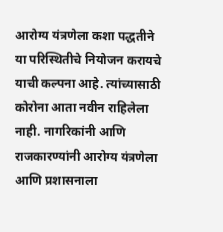आरोग्य यंत्रणेला कशा पद्धतीने या परिस्थितीचे नियोजन करायचे याची कल्पना आहे. त्यांच्यासाठी कोरोना आता नवीन राहिलेला नाही. नागरिकांनी आणि राजकारण्यांनी आरोग्य यंत्रणेला आणि प्रशासनाला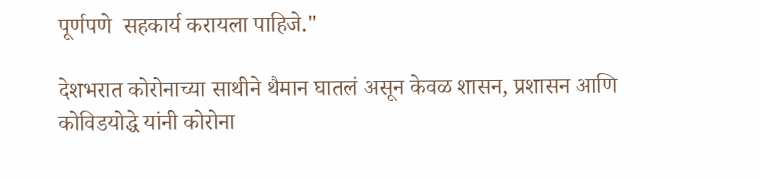पूर्णपणे  सहकार्य करायला पाहिजे."

देशभरात कोरोनाच्या साथीने थैमान घातलं असून केवळ शासन, प्रशासन आणि कोविडयोद्धे यांनी कोरोना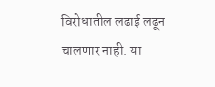विरोधातील लढाई लढून चालणार नाही. या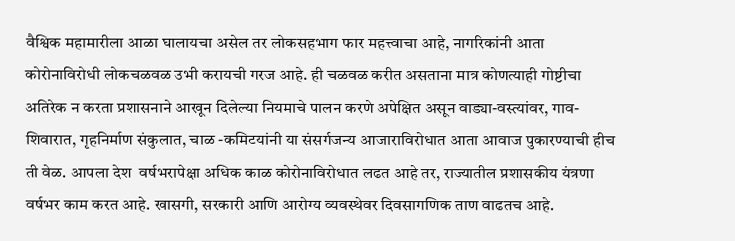वैश्विक महामारीला आळा घालायचा असेल तर लोकसहभाग फार महत्त्वाचा आहे, नागरिकांनी आता कोरोनाविरोधी लोकचळवळ उभी करायची गरज आहे. ही चळवळ करीत असताना मात्र कोणत्याही गोष्टीचा अतिरेक न करता प्रशासनाने आखून दिलेल्या नियमाचे पालन करणे अपेक्षित असून वाड्या-वस्त्यांवर, गाव-शिवारात, गृहनिर्माण संकुलात, चाळ -कमिटयांनी या संसर्गजन्य आजाराविरोधात आता आवाज पुकारण्याची हीच ती वेळ. आपला देश  वर्षभरापेक्षा अधिक काळ कोरोनाविरोधात लढत आहे तर, राज्यातील प्रशासकीय यंत्रणा  वर्षभर काम करत आहे. खासगी, सरकारी आणि आरोग्य व्यवस्थेवर दिवसागणिक ताण वाढतच आहे.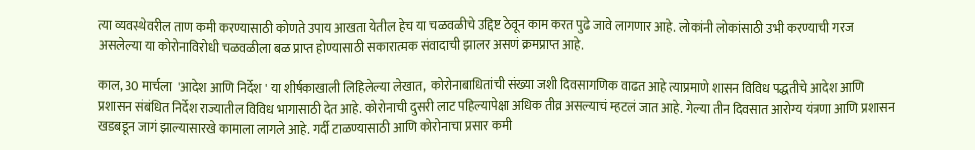त्या व्यवस्थेवरील ताण कमी करण्यासाठी कोणते उपाय आखता येतील हेच या चळवळीचे उद्दिष्ट ठेवून काम करत पुढे जावे लागणार आहे. लोकांनी लोकांसाठी उभी करण्याची गरज असलेल्या या कोरोनाविरोधी चळवळीला बळ प्राप्त होण्यासाठी सकारात्मक संवादाची झालर असणं क्रमप्राप्त आहे.

काल, 30 मार्चला  'आदेश आणि निर्देश ' या शीर्षकाखाली लिहिलेल्या लेखात,  कोरोनाबाधितांची संख्या जशी दिवसागणिक वाढत आहे त्याप्रमाणे शासन विविध पद्धतीचे आदेश आणि प्रशासन संबंधित निर्देश राज्यातील विविध भागासाठी देत आहे. कोरोनाची दुसरी लाट पहिल्यापेक्षा अधिक तीव्र असल्याचं म्हटलं जात आहे. गेल्या तीन दिवसात आरोग्य यंत्रणा आणि प्रशासन खडबडून जागं झाल्यासारखे कामाला लागले आहे. गर्दी टाळण्यासाठी आणि कोरोनाचा प्रसार कमी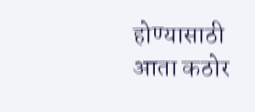होण्यासाठी आता कठोर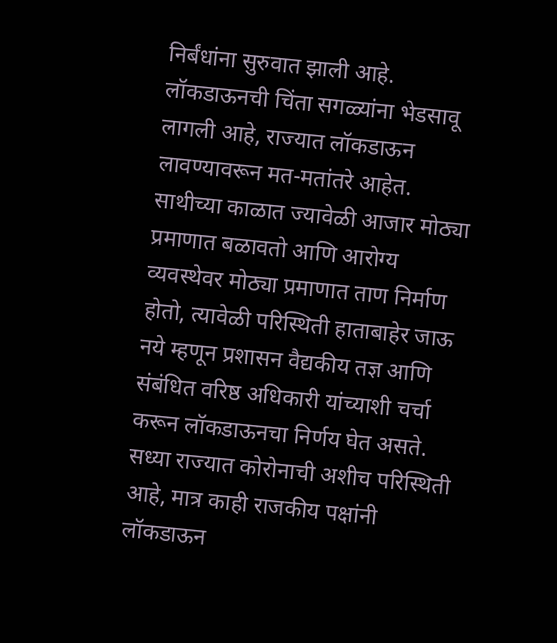निर्बंधांना सुरुवात झाली आहे. लॉकडाऊनची चिंता सगळ्यांना भेडसावू लागली आहे, राज्यात लॉकडाऊन लावण्यावरून मत-मतांतरे आहेत. साथीच्या काळात ज्यावेळी आजार मोठ्या  प्रमाणात बळावतो आणि आरोग्य व्यवस्थेवर मोठ्या प्रमाणात ताण निर्माण होतो, त्यावेळी परिस्थिती हाताबाहेर जाऊ नये म्हणून प्रशासन वैद्यकीय तज्ञ आणि संबंधित वरिष्ठ अधिकारी यांच्याशी चर्चा करून लॉकडाऊनचा निर्णय घेत असते. सध्या राज्यात कोरोनाची अशीच परिस्थिती आहे, मात्र काही राजकीय पक्षांनी लॉकडाऊन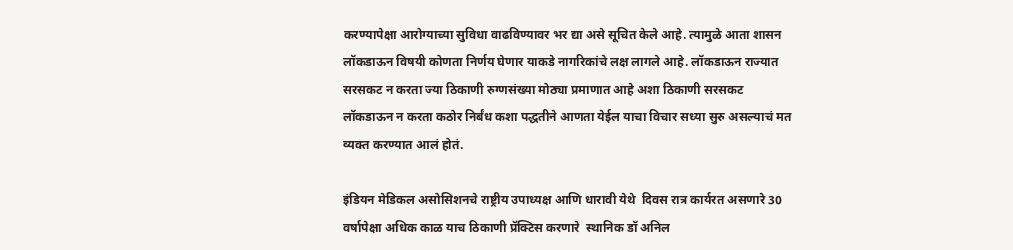करण्यापेक्षा आरोग्याच्या सुविधा वाढविण्यावर भर द्या असे सूचित केले आहे. त्यामुळे आता शासन लॉकडाऊन विषयी कोणता निर्णय घेणार याकडे नागरिकांचे लक्ष लागले आहे. लॉकडाऊन राज्यात सरसकट न करता ज्या ठिकाणी रुग्णसंख्या मोठ्या प्रमाणात आहे अशा ठिकाणी सरसकट लॉकडाऊन न करता कठोर निर्बंध कशा पद्धतीने आणता येईल याचा विचार सध्या सुरु असल्याचं मत व्यक्त करण्यात आलं होतं.

इंडियन मेडिकल असोसिशनचे राष्ट्रीय उपाध्यक्ष आणि धारावी येथे  दिवस रात्र कार्यरत असणारे 30 वर्षापेक्षा अधिक काळ याच ठिकाणी प्रॅक्टिस करणारे  स्थानिक डॉ अनिल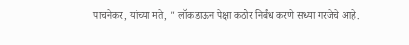पाचनेकर, यांच्या मते, " लॉकडाऊन पेक्षा कठोर निर्बंध करणे सध्या गरजेचे आहे.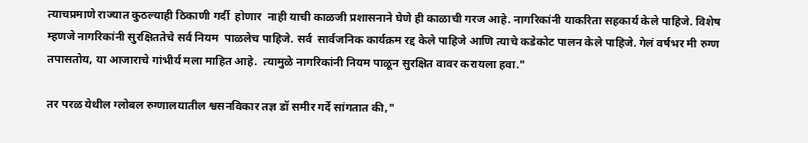त्याचप्रमाणे राज्यात कुठल्याही ठिकाणी गर्दी  होणार  नाही याची काळजी प्रशासनाने घेणे ही काळाची गरज आहे. नागरिकांनी याकरिता सहकार्य केले पाहिजे. विशेष म्हणजे नागरिकांनी सुरक्षिततेचे सर्व नियम  पाळलेच पाहिजे. सर्व  सार्वजनिक कार्यक्रम रद्द केले पाहिजे आणि त्याचे कडेकोट पालन केले पाहिजे. गेलं वर्षभर मी रुग्ण तपासतोय, या आजाराचे गांभीर्य मला माहित आहे.  त्यामुळे नागरिकांनी नियम पाळून सुरक्षित वावर करायला हवा."

तर परळ येथील ग्लोबल रुग्णालयातील श्वसनविकार तज्ञ डॉ समीर गर्दे सांगतात की,"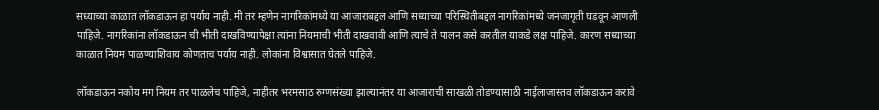सध्याच्या काळात लॉकडाऊन हा पर्याय नाही. मी तर म्हणेन नागरिकांमध्ये या आजाराबद्दल आणि सध्याच्या परिस्थितीबद्दल नागरिकांमध्ये जनजागृती घडवून आणली पाहिजे. नागरिकांना लॉकडाऊन ची भीती दाखविण्यापेक्षा त्यांना नियमाची भीती दाखवावी आणि त्याचे ते पालन कसे करतील याकडे लक्ष पाहिजे. कारण सध्याच्या काळात नियम पाळण्याशिवाय कोणताच पर्याय नाही. लोकांना विश्वासात घेतले पाहिजे.

लॉकडाऊन नकोय मग नियम तर पाळलेच पाहिजे, नाहीतर भरमसाठ रुग्णसंख्या झाल्यानंतर या आजाराची साखळी तोडण्यासाठी नाईलाजास्तव लॉकडाऊन करावे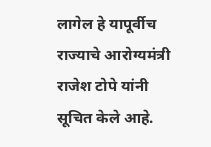लागेल हे यापूर्वीच राज्याचे आरोग्यमंत्री राजेश टोपे यांनी सूचित केले आहे.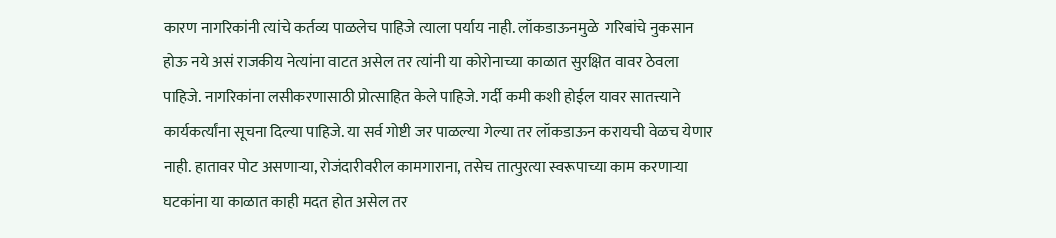कारण नागरिकांनी त्यांचे कर्तव्य पाळलेच पाहिजे त्याला पर्याय नाही. लॉकडाऊनमुळे  गरिबांचे नुकसान होऊ नये असं राजकीय नेत्यांना वाटत असेल तर त्यांनी या कोरोनाच्या काळात सुरक्षित वावर ठेवला पाहिजे. नागरिकांना लसीकरणासाठी प्रोत्साहित केले पाहिजे. गर्दी कमी कशी होईल यावर सातत्त्याने कार्यकर्त्यांना सूचना दिल्या पाहिजे. या सर्व गोष्टी जर पाळल्या गेल्या तर लॉकडाऊन करायची वेळच येणार नाही. हातावर पोट असणाऱ्या, रोजंदारीवरील कामगाराना, तसेच तात्पुरत्या स्वरूपाच्या काम करणाऱ्या घटकांना या काळात काही मदत होत असेल तर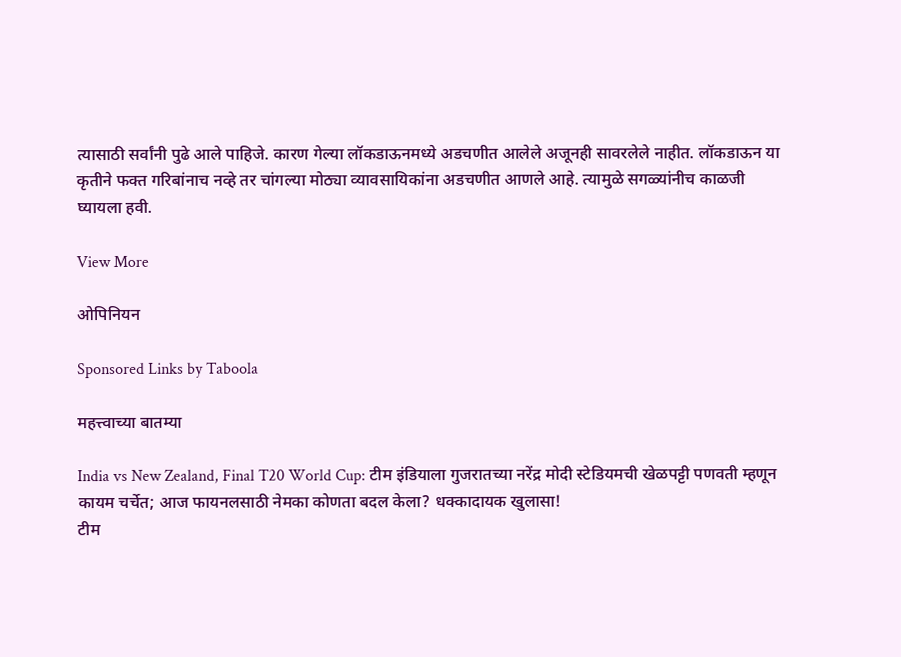त्यासाठी सर्वांनी पुढे आले पाहिजे. कारण गेल्या लॉकडाऊनमध्ये अडचणीत आलेले अजूनही सावरलेले नाहीत. लॉकडाऊन या कृतीने फक्त गरिबांनाच नव्हे तर चांगल्या मोठ्या व्यावसायिकांना अडचणीत आणले आहे. त्यामुळे सगळ्यांनीच काळजी घ्यायला हवी.

View More

ओपिनियन

Sponsored Links by Taboola

महत्त्वाच्या बातम्या

India vs New Zealand, Final T20 World Cup: टीम इंडियाला गुजरातच्या नरेंद्र मोदी स्टेडियमची खेळपट्टी पणवती म्हणून कायम चर्चेत; आज फायनलसाठी नेमका कोणता बदल केला? धक्कादायक खुलासा!
टीम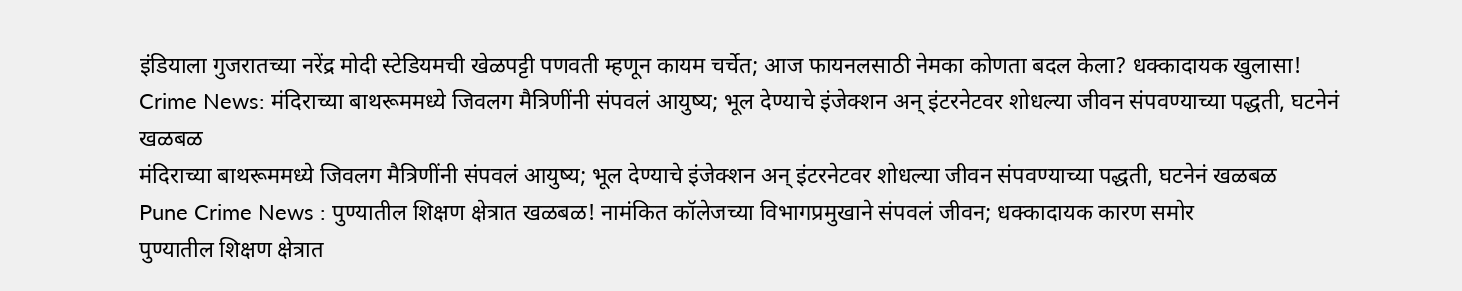इंडियाला गुजरातच्या नरेंद्र मोदी स्टेडियमची खेळपट्टी पणवती म्हणून कायम चर्चेत; आज फायनलसाठी नेमका कोणता बदल केला? धक्कादायक खुलासा!
Crime News: मंदिराच्या बाथरूममध्ये जिवलग मैत्रिणींनी संपवलं आयुष्य; भूल देण्याचे इंजेक्शन अन् इंटरनेटवर शोधल्या जीवन संपवण्याच्या पद्धती, घटनेनं खळबळ
मंदिराच्या बाथरूममध्ये जिवलग मैत्रिणींनी संपवलं आयुष्य; भूल देण्याचे इंजेक्शन अन् इंटरनेटवर शोधल्या जीवन संपवण्याच्या पद्धती, घटनेनं खळबळ
Pune Crime News : पुण्यातील शिक्षण क्षेत्रात खळबळ! नामंकित कॉलेजच्या विभागप्रमुखाने संपवलं जीवन; धक्कादायक कारण समोर
पुण्यातील शिक्षण क्षेत्रात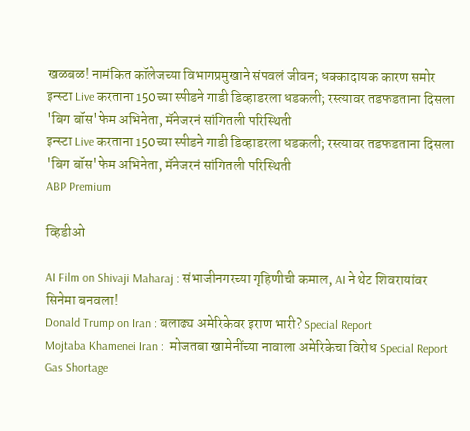खळबळ! नामंकित कॉलेजच्या विभागप्रमुखाने संपवलं जीवन; धक्कादायक कारण समोर
इन्स्टा Live करताना 150च्या स्पीडने गाडी डिव्हाडरला धडकली; रस्त्यावर तडफडताना दिसला 'बिग बॉस'फेम अभिनेता, मॅनेजरनं सांगितली परिस्थिती
इन्स्टा Live करताना 150च्या स्पीडने गाडी डिव्हाडरला धडकली; रस्त्यावर तडफडताना दिसला 'बिग बॉस'फेम अभिनेता, मॅनेजरनं सांगितली परिस्थिती
ABP Premium

व्हिडीओ

AI Film on Shivaji Maharaj : संभाजीनगरच्या गृहिणीची कमाल, AI ने थेट शिवरायांवर सिनेमा बनवला!
Donald Trump on Iran : बलाढ्य अमेरिकेवर इराण भारी? Special Report
Mojtaba Khamenei Iran :  मोजतबा खामेनींच्या नावाला अमेरिकेचा विरोध Special Report
Gas Shortage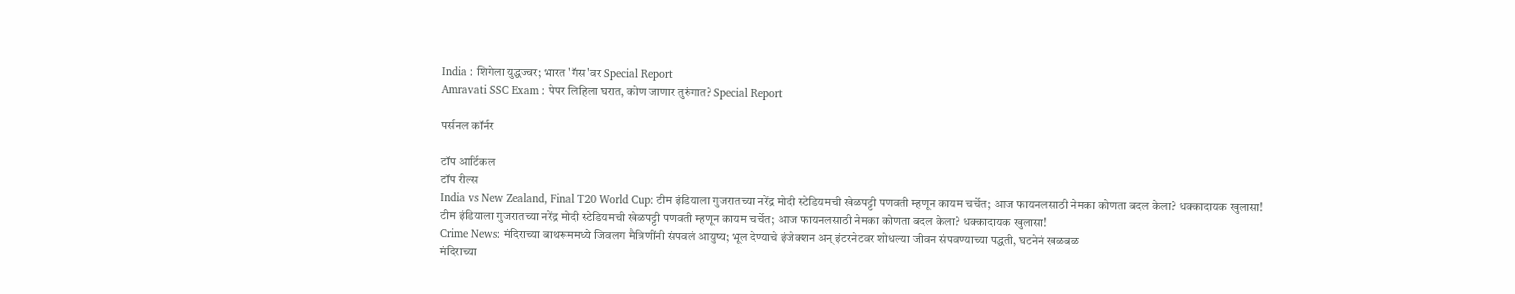India : शिगेला युद्धज्वर; भारत 'गॅस'वर Special Report
Amravati SSC Exam : पेपर लिहिला घरात, कोण जाणार तुरुंगात? Special Report

पर्सनल कॉर्नर

टॉप आर्टिकल
टॉप रील्स
India vs New Zealand, Final T20 World Cup: टीम इंडियाला गुजरातच्या नरेंद्र मोदी स्टेडियमची खेळपट्टी पणवती म्हणून कायम चर्चेत; आज फायनलसाठी नेमका कोणता बदल केला? धक्कादायक खुलासा!
टीम इंडियाला गुजरातच्या नरेंद्र मोदी स्टेडियमची खेळपट्टी पणवती म्हणून कायम चर्चेत; आज फायनलसाठी नेमका कोणता बदल केला? धक्कादायक खुलासा!
Crime News: मंदिराच्या बाथरूममध्ये जिवलग मैत्रिणींनी संपवलं आयुष्य; भूल देण्याचे इंजेक्शन अन् इंटरनेटवर शोधल्या जीवन संपवण्याच्या पद्धती, घटनेनं खळबळ
मंदिराच्या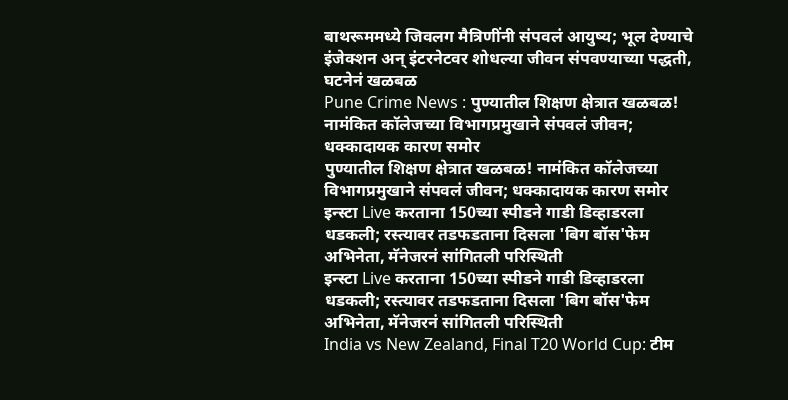बाथरूममध्ये जिवलग मैत्रिणींनी संपवलं आयुष्य; भूल देण्याचे इंजेक्शन अन् इंटरनेटवर शोधल्या जीवन संपवण्याच्या पद्धती, घटनेनं खळबळ
Pune Crime News : पुण्यातील शिक्षण क्षेत्रात खळबळ! नामंकित कॉलेजच्या विभागप्रमुखाने संपवलं जीवन; धक्कादायक कारण समोर
पुण्यातील शिक्षण क्षेत्रात खळबळ! नामंकित कॉलेजच्या विभागप्रमुखाने संपवलं जीवन; धक्कादायक कारण समोर
इन्स्टा Live करताना 150च्या स्पीडने गाडी डिव्हाडरला धडकली; रस्त्यावर तडफडताना दिसला 'बिग बॉस'फेम अभिनेता, मॅनेजरनं सांगितली परिस्थिती
इन्स्टा Live करताना 150च्या स्पीडने गाडी डिव्हाडरला धडकली; रस्त्यावर तडफडताना दिसला 'बिग बॉस'फेम अभिनेता, मॅनेजरनं सांगितली परिस्थिती
India vs New Zealand, Final T20 World Cup: टीम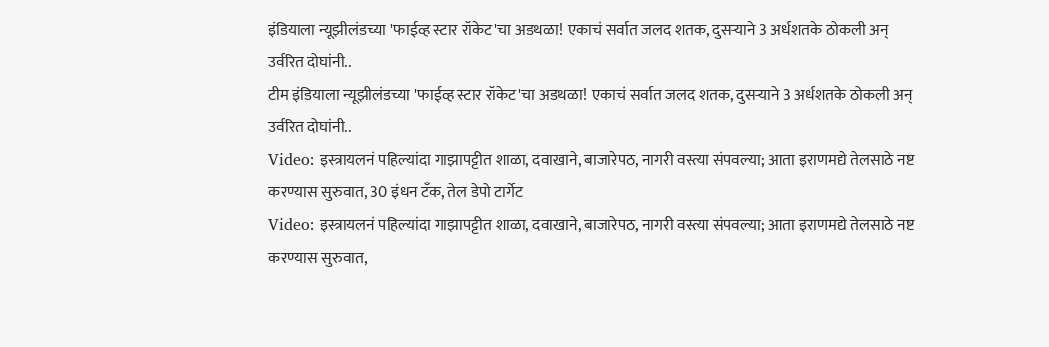इंडियाला न्यूझीलंडच्या 'फाईव्ह स्टार रॉकेट'चा अडथळा! एकाचं सर्वात जलद शतक, दुसऱ्याने 3 अर्धशतके ठोकली अन् उर्वरित दोघांनी..
टीम इंडियाला न्यूझीलंडच्या 'फाईव्ह स्टार रॉकेट'चा अडथळा! एकाचं सर्वात जलद शतक, दुसऱ्याने 3 अर्धशतके ठोकली अन् उर्वरित दोघांनी..
Video: इस्त्रायलनं पहिल्यांदा गाझापट्टीत शाळा, दवाखाने, बाजारेपठ, नागरी वस्त्या संपवल्या; आता इराणमद्ये तेलसाठे नष्ट करण्यास सुरुवात, 30 इंधन टँक, तेल डेपो टार्गेट
Video: इस्त्रायलनं पहिल्यांदा गाझापट्टीत शाळा, दवाखाने, बाजारेपठ, नागरी वस्त्या संपवल्या; आता इराणमद्ये तेलसाठे नष्ट करण्यास सुरुवात,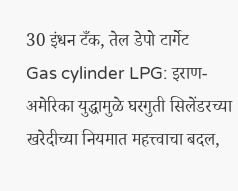30 इंधन टँक, तेल डेपो टार्गेट
Gas cylinder LPG: इराण-अमेरिका युद्धामुळे घरगुती सिलेंडरच्या खरेदीच्या नियमात महत्त्वाचा बदल,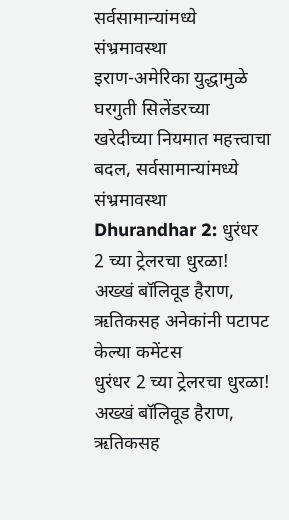सर्वसामान्यांमध्ये संभ्रमावस्था
इराण-अमेरिका युद्धामुळे घरगुती सिलेंडरच्या खरेदीच्या नियमात महत्त्वाचा बदल, सर्वसामान्यांमध्ये संभ्रमावस्था
Dhurandhar 2: धुरंधर 2 च्या ट्रेलरचा धुरळा! अख्खं बॉलिवूड हैराण, ऋतिकसह अनेकांनी पटापट केल्या कमेंटस
धुरंधर 2 च्या ट्रेलरचा धुरळा! अख्खं बॉलिवूड हैराण, ऋतिकसह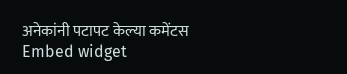अनेकांनी पटापट केल्या कमेंटस
Embed widget